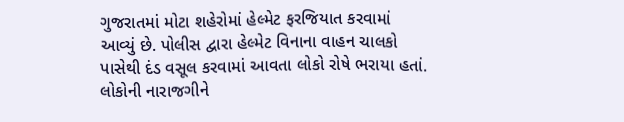ગુજરાતમાં મોટા શહેરોમાં હેલ્મેટ ફરજિયાત કરવામાં આવ્યું છે. પોલીસ દ્વારા હેલ્મેટ વિનાના વાહન ચાલકો પાસેથી દંડ વસૂલ કરવામાં આવતા લોકો રોષે ભરાયા હતાં. લોકોની નારાજગીને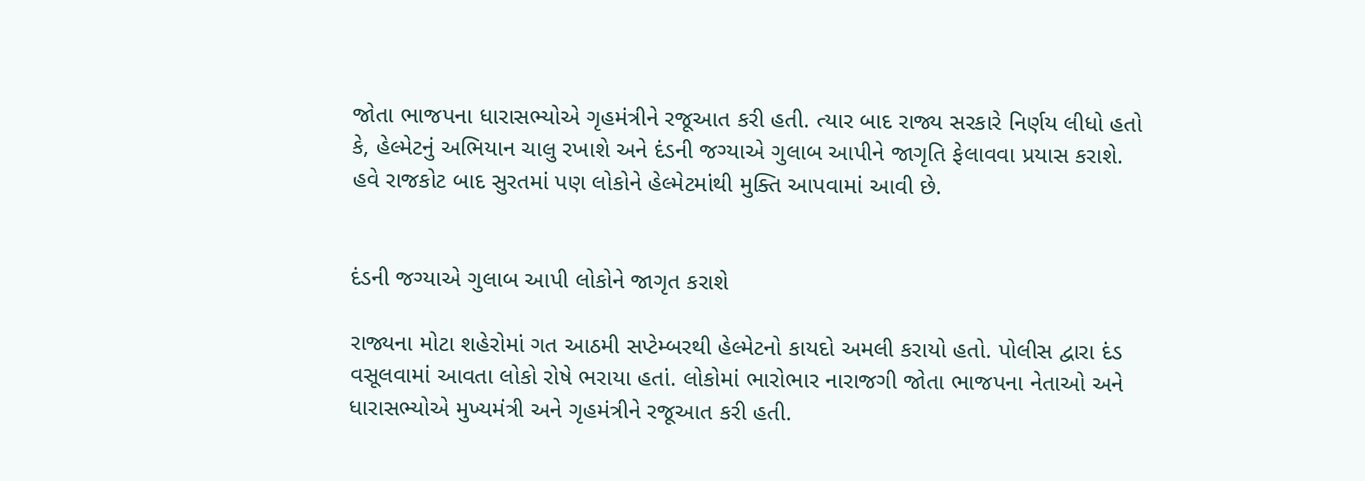જોતા ભાજપના ધારાસભ્યોએ ગૃહમંત્રીને રજૂઆત કરી હતી. ત્યાર બાદ રાજ્ય સરકારે નિર્ણય લીધો હતો કે, હેલ્મેટનું અભિયાન ચાલુ રખાશે અને દંડની જગ્યાએ ગુલાબ આપીને જાગૃતિ ફેલાવવા પ્રયાસ કરાશે. હવે રાજકોટ બાદ સુરતમાં પણ લોકોને હેલ્મેટમાંથી મુક્તિ આપવામાં આવી છે.


દંડની જગ્યાએ ગુલાબ આપી લોકોને જાગૃત કરાશે

રાજ્યના મોટા શહેરોમાં ગત આઠમી સપ્ટેમ્બરથી હેલ્મેટનો કાયદો અમલી કરાયો હતો. પોલીસ દ્વારા દંડ વસૂલવામાં આવતા લોકો રોષે ભરાયા હતાં. લોકોમાં ભારોભાર નારાજગી જોતા ભાજપના નેતાઓ અને ધારાસભ્યોએ મુખ્યમંત્રી અને ગૃહમંત્રીને રજૂઆત કરી હતી.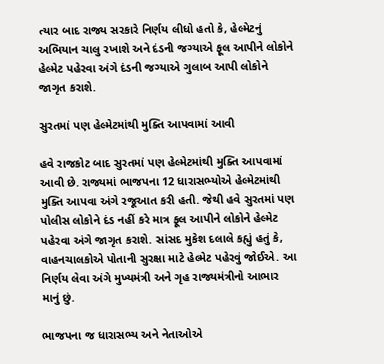ત્યાર બાદ રાજ્ય સરકારે નિર્ણય લીધો હતો કે, હેલ્મેટનું અભિયાન ચાલુ રખાશે અને દંડની જગ્યાએ ફૂલ આપીને લોકોને હેલ્મેટ પહેરવા અંગે દંડની જગ્યાએ ગુલાબ આપી લોકોને જાગૃત કરાશે.

સુરતમાં પણ હેલ્મેટમાંથી મુક્તિ આપવામાં આવી

હવે રાજકોટ બાદ સુરતમાં પણ હેલ્મેટમાંથી મુક્તિ આપવામાં આવી છે. રાજ્યમાં ભાજપના 12 ધારાસભ્યોએ હેલ્મેટમાંથી મુક્તિ આપવા અંગે રજૂઆત કરી હતી. જેથી હવે સુરતમાં પણ પોલીસ લોકોને દંડ નહીં કરે માત્ર ફૂલ આપીને લોકોને હેલ્મેટ પહેરવા અંગે જાગૃત કરાશે. સાંસદ મુકેશ દલાલે કહ્યું હતું કે, વાહનચાલકોએ પોતાની સુરક્ષા માટે હેલ્મેટ પહેરવું જોઈએ. આ નિર્ણય લેવા અંગે મુખ્યમંત્રી અને ગૃહ રાજ્યમંત્રીનો આભાર માનું છું.

ભાજપના જ ધારાસભ્ય અને નેતાઓએ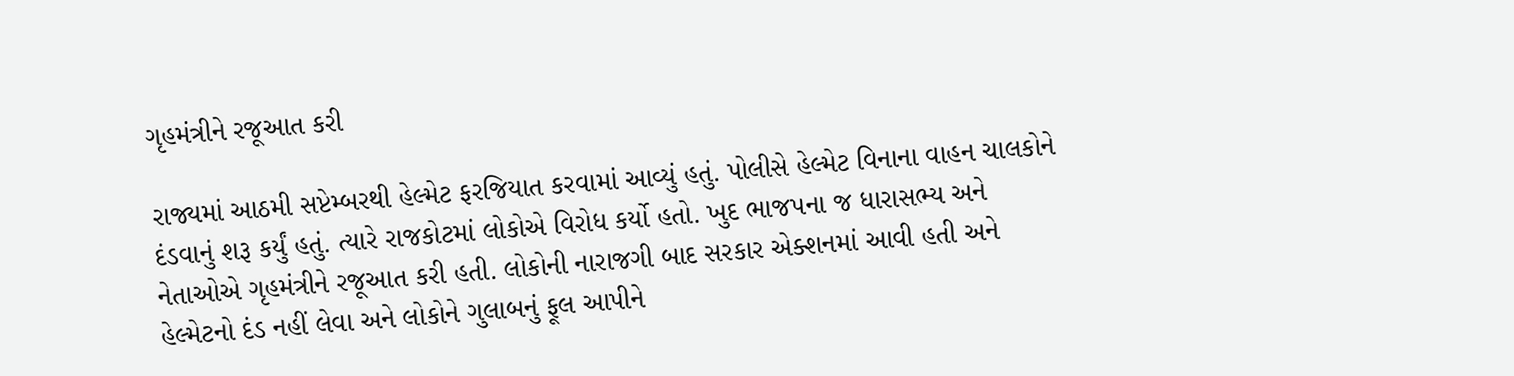ગૃહમંત્રીને રજૂઆત કરી

રાજ્યમાં આઠમી સપ્ટેમ્બરથી હેલ્મેટ ફરજિયાત કરવામાં આવ્યું હતું. પોલીસે હેલ્મેટ વિનાના વાહન ચાલકોને દંડવાનું શરૂ કર્યું હતું. ત્યારે રાજકોટમાં લોકોએ વિરોધ કર્યો હતો. ખુદ ભાજપના જ ધારાસભ્ય અને નેતાઓએ ગૃહમંત્રીને રજૂઆત કરી હતી. લોકોની નારાજગી બાદ સરકાર એક્શનમાં આવી હતી અને હેલ્મેટનો દંડ નહીં લેવા અને લોકોને ગુલાબનું ફૂલ આપીને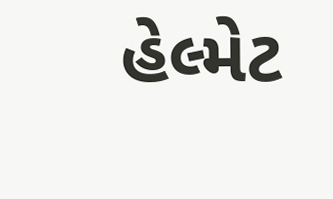હેલ્મેટ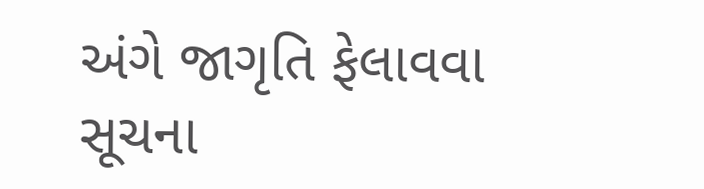અંગે જાગૃતિ ફેલાવવા સૂચના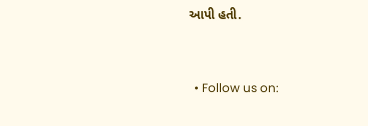આપી હતી.


  • Follow us on: